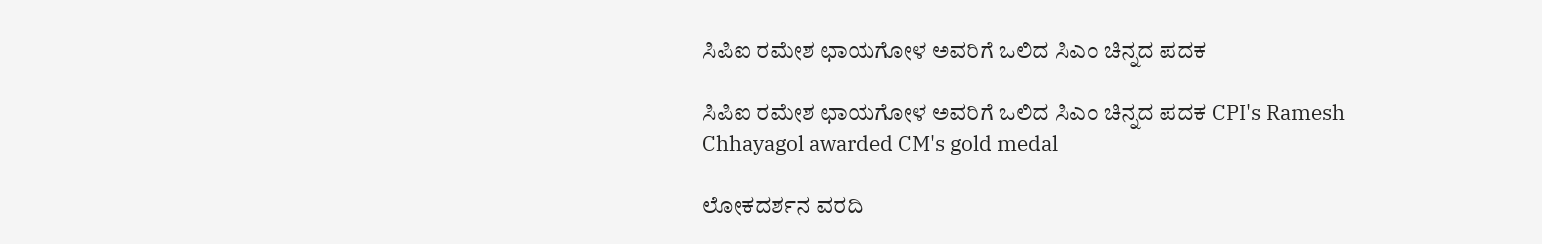ಸಿಪಿಐ ರಮೇಶ ಛಾಯಗೋಳ ಅವರಿಗೆ ಒಲಿದ ಸಿಎಂ ಚಿನ್ನದ ಪದಕ

ಸಿಪಿಐ ರಮೇಶ ಛಾಯಗೋಳ ಅವರಿಗೆ ಒಲಿದ ಸಿಎಂ ಚಿನ್ನದ ಪದಕ CPI's Ramesh Chhayagol awarded CM's gold medal

ಲೋಕದರ್ಶನ ವರದಿ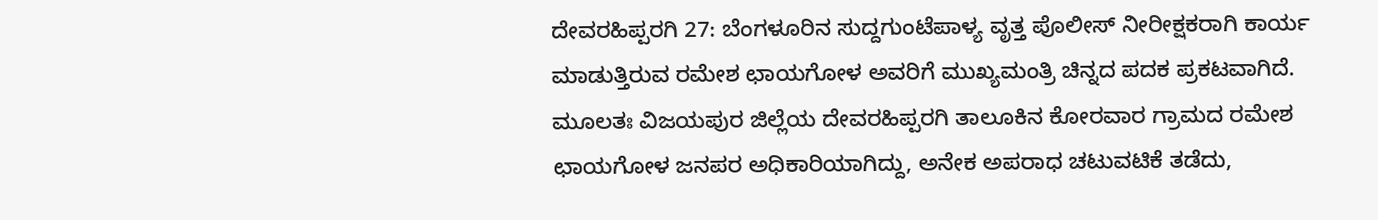ದೇವರಹಿಪ್ಪರಗಿ 27: ಬೆಂಗಳೂರಿನ ಸುದ್ದಗುಂಟೆಪಾಳ್ಯ ವೃತ್ತ ಪೊಲೀಸ್ ನೀರೀಕ್ಷಕರಾಗಿ ಕಾರ್ಯ ಮಾಡುತ್ತಿರುವ ರಮೇಶ ಛಾಯಗೋಳ ಅವರಿಗೆ ಮುಖ್ಯಮಂತ್ರಿ ಚಿನ್ನದ ಪದಕ ಪ್ರಕಟವಾಗಿದೆ. ಮೂಲತಃ ವಿಜಯಪುರ ಜಿಲ್ಲೆಯ ದೇವರಹಿಪ್ಪರಗಿ ತಾಲೂಕಿನ ಕೋರವಾರ ಗ್ರಾಮದ ರಮೇಶ ಛಾಯಗೋಳ ಜನಪರ ಅಧಿಕಾರಿಯಾಗಿದ್ದು, ಅನೇಕ ಅಪರಾಧ ಚಟುವಟಿಕೆ ತಡೆದು,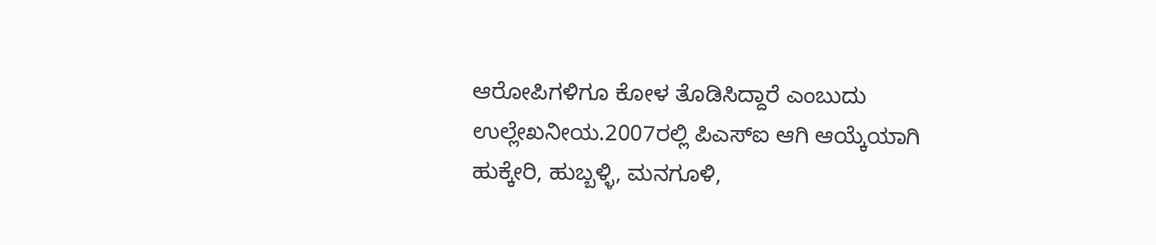ಆರೋಪಿಗಳಿಗೂ ಕೋಳ ತೊಡಿಸಿದ್ದಾರೆ ಎಂಬುದು ಉಲ್ಲೇಖನೀಯ.2007ರಲ್ಲಿ ಪಿಎಸ್‌ಐ ಆಗಿ ಆಯ್ಕೆಯಾಗಿ ಹುಕ್ಕೇರಿ, ಹುಬ್ಬಳ್ಳಿ, ಮನಗೂಳಿ,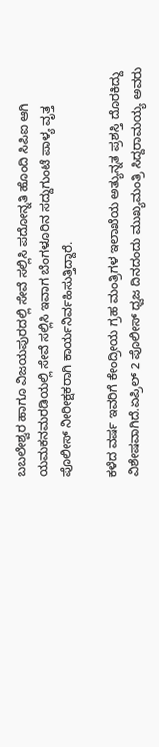ಬಬಲೇಶ್ವರ ಹಾಗೂ ವಿಜಯಪುರದಲ್ಲಿ ಸೇವೆ ಸಲ್ಲಿಸಿ ಪದೋನ್ನತಿ ಹೊಂದಿ ಸಿಪಿಐ ಆಗಿ ಯಮಕನಮರಡಿಯಲ್ಲಿ ಸೇವೆ ಸಲ್ಲಿಸಿ ಇವಾಗ ಬೆಂಗಳೂರಿನ ಸದ್ದುಗುಂಟೆ ಪಾಳ್ಯ ವೃತ್ತ ಪೊಲೀಸ್ ನೀರೀಕ್ಷಕರಾಗಿ ಕಾರ್ಯನಿರ್ವಹಿಸುತ್ತಿದ್ದಾರೆ.

ಕಳೆದ ವರ್ಷ ಇವರಿಗೆ ಕೇಂದ್ರೀಯ ಗ್ರಹ ಮಂತ್ರಿಗಳ ಇಲಾಖೆಯ ಅತ್ಯುನ್ನತ ಪ್ರಶಸ್ತಿ ದೊರಕಿದ್ದು ವಿಶೇಷವಾಗಿದೆ.ಏಪ್ರಿಲ್ 2 ಪೊಲೀಸ್ ಧ್ವಜ ದಿನದಂದು ಮುಖ್ಯಮಂತ್ರಿ ಸಿದ್ದರಾಮಯ್ಯ ಅವರು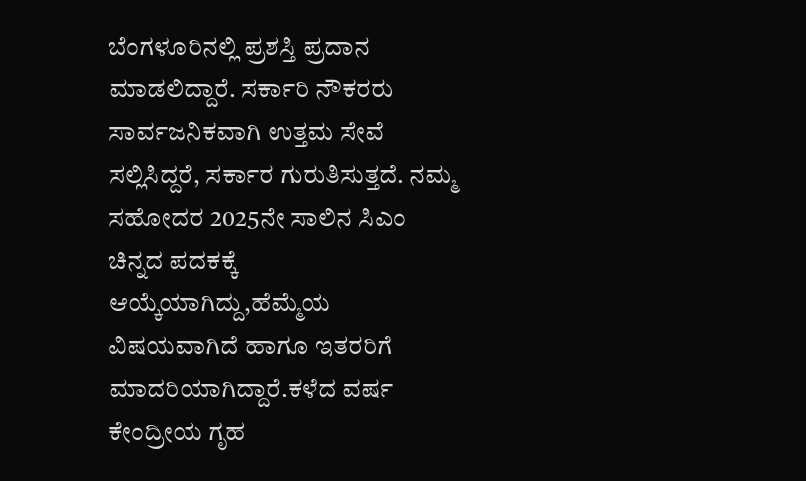ಬೆಂಗಳೂರಿನಲ್ಲಿ ಪ್ರಶಸ್ತಿ ಪ್ರದಾನ ಮಾಡಲಿದ್ದಾರೆ. ಸರ್ಕಾರಿ ನೌಕರರು ಸಾರ್ವಜನಿಕವಾಗಿ ಉತ್ತಮ ಸೇವೆ ಸಲ್ಲಿಸಿದ್ದರೆ, ಸರ್ಕಾರ ಗುರುತಿಸುತ್ತದೆ. ನಮ್ಮ ಸಹೋದರ 2025ನೇ ಸಾಲಿನ ಸಿಎಂ ಚಿನ್ನದ ಪದಕಕ್ಕೆ ಆಯ್ಕೆಯಾಗಿದ್ದು,ಹೆಮ್ಮೆಯ ವಿಷಯವಾಗಿದೆ ಹಾಗೂ ಇತರರಿಗೆ ಮಾದರಿಯಾಗಿದ್ದಾರೆ.ಕಳೆದ ವರ್ಷ ಕೇಂದ್ರೀಯ ಗೃಹ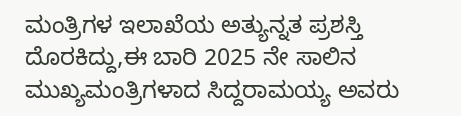ಮಂತ್ರಿಗಳ ಇಲಾಖೆಯ ಅತ್ಯುನ್ನತ ಪ್ರಶಸ್ತಿ ದೊರಕಿದ್ದು,ಈ ಬಾರಿ 2025 ನೇ ಸಾಲಿನ ಮುಖ್ಯಮಂತ್ರಿಗಳಾದ ಸಿದ್ದರಾಮಯ್ಯ ಅವರು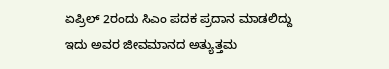ಏಪ್ರಿಲ್ 2ರಂದು ಸಿಎಂ ಪದಕ ಪ್ರದಾನ ಮಾಡಲಿದ್ದು ಇದು ಅವರ ಜೀವಮಾನದ ಅತ್ಯುತ್ತಮ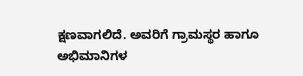ಕ್ಷಣವಾಗಲಿದೆ. ಅವರಿಗೆ ಗ್ರಾಮಸ್ಥರ ಹಾಗೂ ಅಭಿಮಾನಿಗಳ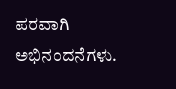ಪರವಾಗಿ ಅಭಿನಂದನೆಗಳು.